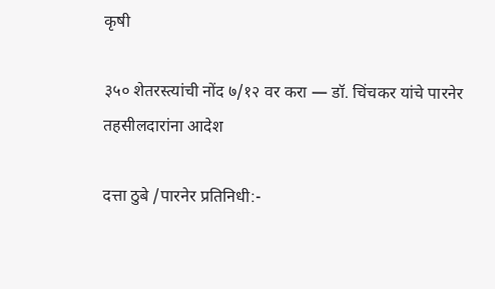कृषी

३५० शेतरस्त्यांची नोंद ७/१२ वर करा — डॉ. चिंचकर यांचे पारनेर तहसीलदारांना आदेश

दत्ता ठुबे /पारनेर प्रतिनिधी:-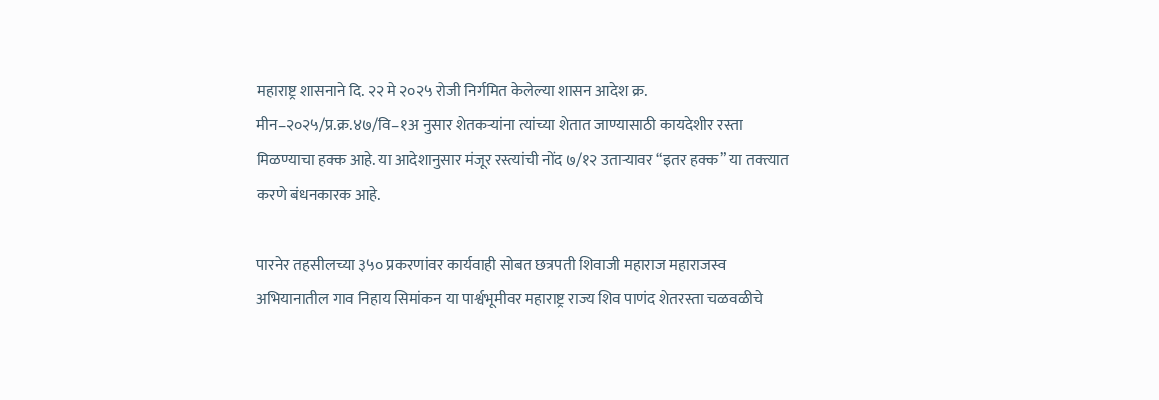महाराष्ट्र शासनाने दि. २२ मे २०२५ रोजी निर्गमित केलेल्या शासन आदेश क्र. मीन–२०२५/प्र.क्र.४७/वि–१अ नुसार शेतकऱ्यांना त्यांच्या शेतात जाण्यासाठी कायदेशीर रस्ता मिळण्याचा हक्क आहे. या आदेशानुसार मंजूर रस्त्यांची नोंद ७/१२ उताऱ्यावर “इतर हक्क” या तक्त्यात करणे बंधनकारक आहे.

पारनेर तहसीलच्या ३५० प्रकरणांवर कार्यवाही सोबत छत्रपती शिवाजी महाराज महाराजस्व अभियानातील गाव निहाय सिमांकन या पार्श्वभूमीवर महाराष्ट्र राज्य शिव पाणंद शेतरस्ता चळवळीचे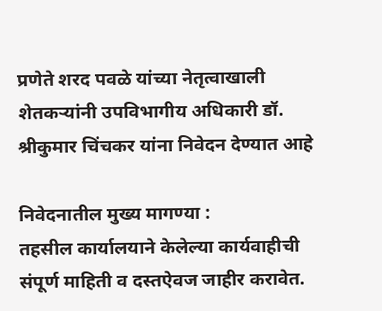प्रणेते शरद पवळे यांच्या नेतृत्वाखाली शेतकऱ्यांनी उपविभागीय अधिकारी डॉ. श्रीकुमार चिंचकर यांना निवेदन देण्यात आहे

निवेदनातील मुख्य मागण्या :
तहसील कार्यालयाने केलेल्या कार्यवाहीची संपूर्ण माहिती व दस्तऐवज जाहीर करावेत.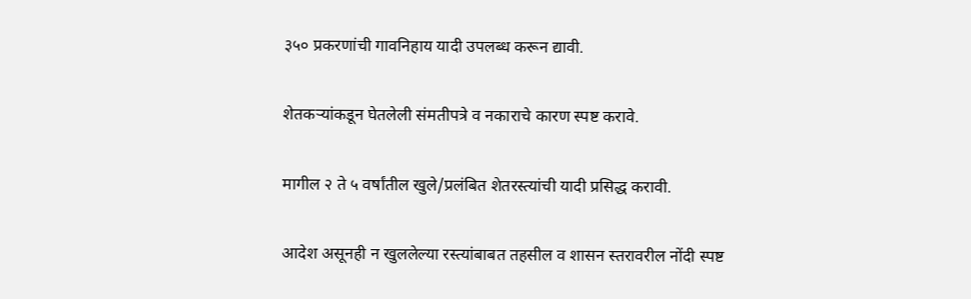३५० प्रकरणांची गावनिहाय यादी उपलब्ध करून द्यावी.

शेतकऱ्यांकडून घेतलेली संमतीपत्रे व नकाराचे कारण स्पष्ट करावे.

मागील २ ते ५ वर्षांतील खुले/प्रलंबित शेतरस्त्यांची यादी प्रसिद्ध करावी.

आदेश असूनही न खुललेल्या रस्त्यांबाबत तहसील व शासन स्तरावरील नोंदी स्पष्ट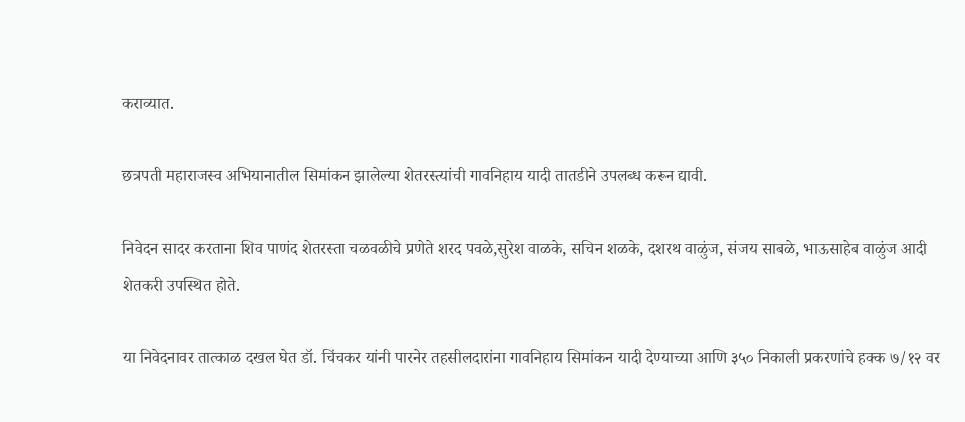कराव्यात.

छत्रपती महाराजस्व अभियानातील सिमांकन झालेल्या शेतरस्त्यांची गावनिहाय यादी तातडीने उपलब्ध करून द्यावी.

निवेदन सादर करताना शिव पाणंद शेतरस्ता चळवळीचे प्रणेते शरद पवळे,सुरेश वाळके, सचिन शळके, दशरथ वाळुंज, संजय साबळे, भाऊसाहेब वाळुंज आदी शेतकरी उपस्थित होते.

या निवेदनावर तात्काळ दखल घेत डॉ. चिंचकर यांनी पारनेर तहसीलदारांना गावनिहाय सिमांकन यादी देण्याच्या आणि ३५० निकाली प्रकरणांचे हक्क ७/१२ वर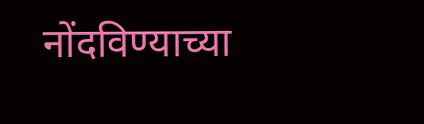नोंदविण्याच्या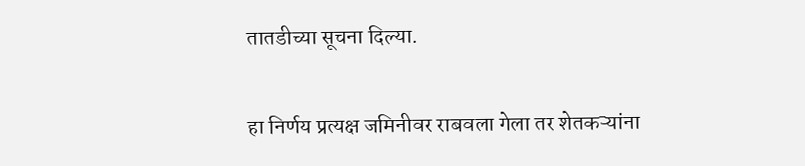तातडीच्या सूचना दिल्या.


हा निर्णय प्रत्यक्ष जमिनीवर राबवला गेला तर शेतकऱ्यांना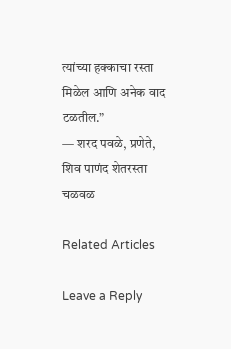त्यांच्या हक्काचा रस्ता मिळेल आणि अनेक वाद टळतील.”
— शरद पवळे, प्रणेते, शिव पाणंद शेतरस्ता चळवळ

Related Articles

Leave a Reply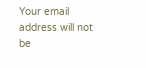Your email address will not be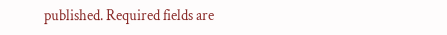published. Required fields are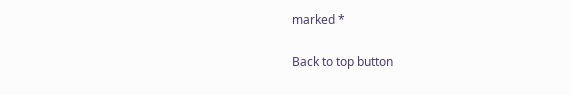marked *

Back to top button